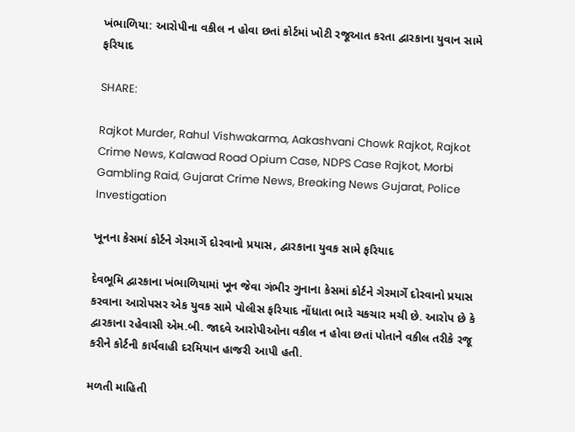ખંભાળિયા: આરોપીના વકીલ ન હોવા છતાં કોર્ટમાં ખોટી રજૂઆત કરતા દ્વારકાના યુવાન સામે ફરિયાદ

SHARE:

Rajkot Murder, Rahul Vishwakarma, Aakashvani Chowk Rajkot, Rajkot Crime News, Kalawad Road Opium Case, NDPS Case Rajkot, Morbi Gambling Raid, Gujarat Crime News, Breaking News Gujarat, Police Investigation

ખૂનના કેસમાં કોર્ટને ગેરમાર્ગે દોરવાનો પ્રયાસ, દ્વારકાના યુવક સામે ફરિયાદ

દેવભૂમિ દ્વારકાના ખંભાળિયામાં ખૂન જેવા ગંભીર ગુનાના કેસમાં કોર્ટને ગેરમાર્ગે દોરવાનો પ્રયાસ કરવાના આરોપસર એક યુવક સામે પોલીસ ફરિયાદ નોંધાતા ભારે ચકચાર મચી છે. આરોપ છે કે દ્વારકાના રહેવાસી એમ.બી. જાદવે આરોપીઓના વકીલ ન હોવા છતાં પોતાને વકીલ તરીકે રજૂ કરીને કોર્ટની કાર્યવાહી દરમિયાન હાજરી આપી હતી.

મળતી માહિતી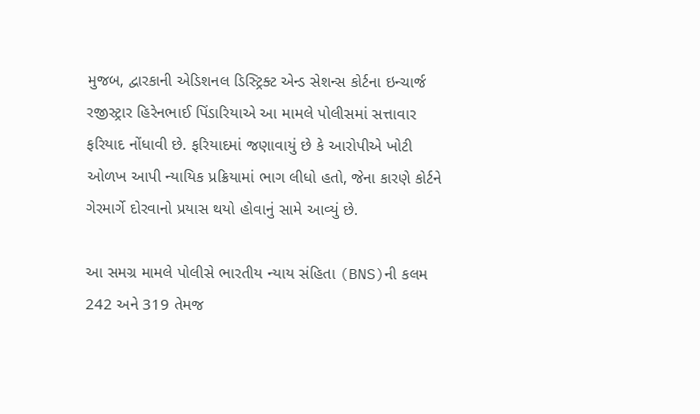મુજબ, દ્વારકાની એડિશનલ ડિસ્ટ્રિક્ટ એન્ડ સેશન્સ કોર્ટના ઇન્ચાર્જ રજીસ્ટ્રાર હિરેનભાઈ પિંડારિયાએ આ મામલે પોલીસમાં સત્તાવાર ફરિયાદ નોંધાવી છે. ફરિયાદમાં જણાવાયું છે કે આરોપીએ ખોટી ઓળખ આપી ન્યાયિક પ્રક્રિયામાં ભાગ લીધો હતો, જેના કારણે કોર્ટને ગેરમાર્ગે દોરવાનો પ્રયાસ થયો હોવાનું સામે આવ્યું છે.

આ સમગ્ર મામલે પોલીસે ભારતીય ન્યાય સંહિતા (BNS)ની કલમ 242 અને 319 તેમજ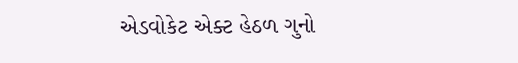એડવોકેટ એક્ટ હેઠળ ગુનો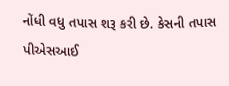નોંધી વધુ તપાસ શરૂ કરી છે. કેસની તપાસ પીએસઆઈ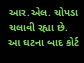આર.એલ. ચોપડા ચલાવી રહ્યા છે. આ ઘટના બાદ કોર્ટ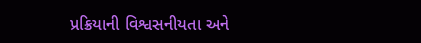પ્રક્રિયાની વિશ્વસનીયતા અને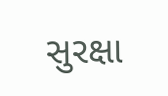સુરક્ષા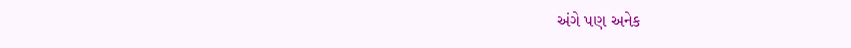અંગે પણ અનેક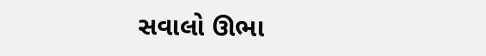સવાલો ઊભા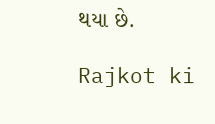થયા છે.

Rajkot ki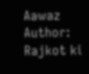Aawaz
Author: Rajkot ki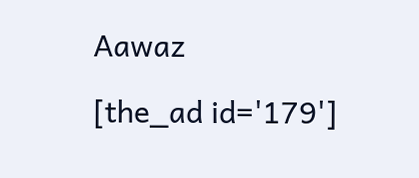Aawaz

[the_ad id='179']